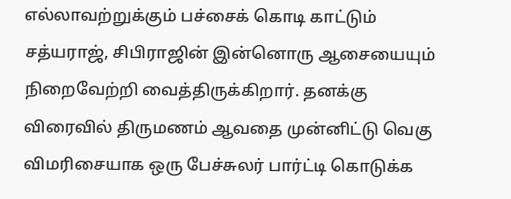எல்லாவற்றுக்கும் பச்சைக் கொடி காட்டும் சத்யராஜ், சிபிராஜின் இன்னொரு ஆசையையும் நிறைவேற்றி வைத்திருக்கிறார். தனக்கு விரைவில் திருமணம் ஆவதை முன்னிட்டு வெகு விமரிசையாக ஒரு பேச்சுலர் பார்ட்டி கொடுக்க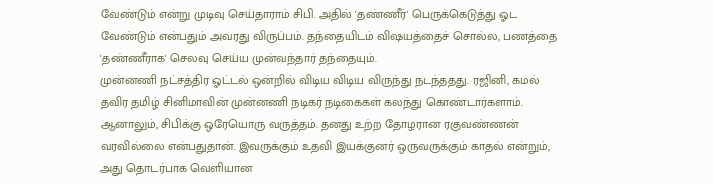வேண்டும் என்று முடிவு செய்தாராம் சிபி. அதில் 'தண்ணீர்' பெருக்கெடுத்து ஓட வேண்டும் என்பதும் அவரது விருப்பம். தந்தையிடம் விஷயத்தைச் சொல்ல, பணத்தை 'தண்ணீராக' செலவு செய்ய முன்வந்தார் தந்தையும்.
முன்னணி நட்சத்திர ஓட்டல் ஒன்றில் விடிய விடிய விருந்து நடந்ததது. ரஜினி, கமல் தவிர தமிழ் சினிமாவின் முன்னணி நடிகர் நடிகைகள் கலந்து கொண்டார்களாம். ஆனாலும், சிபிக்கு ஒரேயொரு வருத்தம். தனது உற்ற தோழரான ரகுவண்ணன் வரவில்லை என்பதுதான். இவருக்கும் உதவி இயக்குனர் ஒருவருக்கும் காதல் என்றும், அது தொடர்பாக வெளியான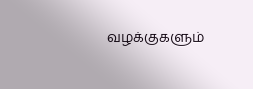வழக்குகளும்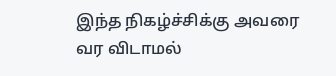இந்த நிகழ்ச்சிக்கு அவரை வர விடாமல்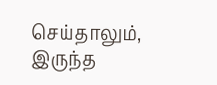செய்தாலும், இருந்த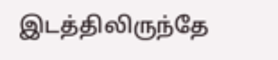இடத்திலிருந்தே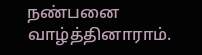நண்பனை வாழ்த்தினாராம்.